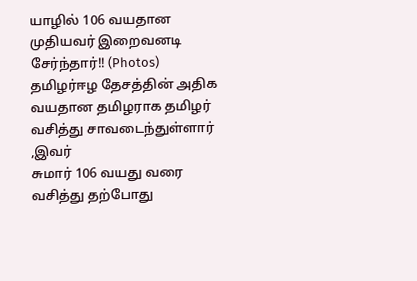யாழில் 106 வயதான முதியவர் இறைவனடி சேர்ந்தார்!! (Photos)
தமிழர்ஈழ தேசத்தின் அதிக வயதான தமிழராக தமிழர் வசித்து சாவடைந்துள்ளார் ,இவர்
சுமார் 106 வயது வரை வசித்து தற்போது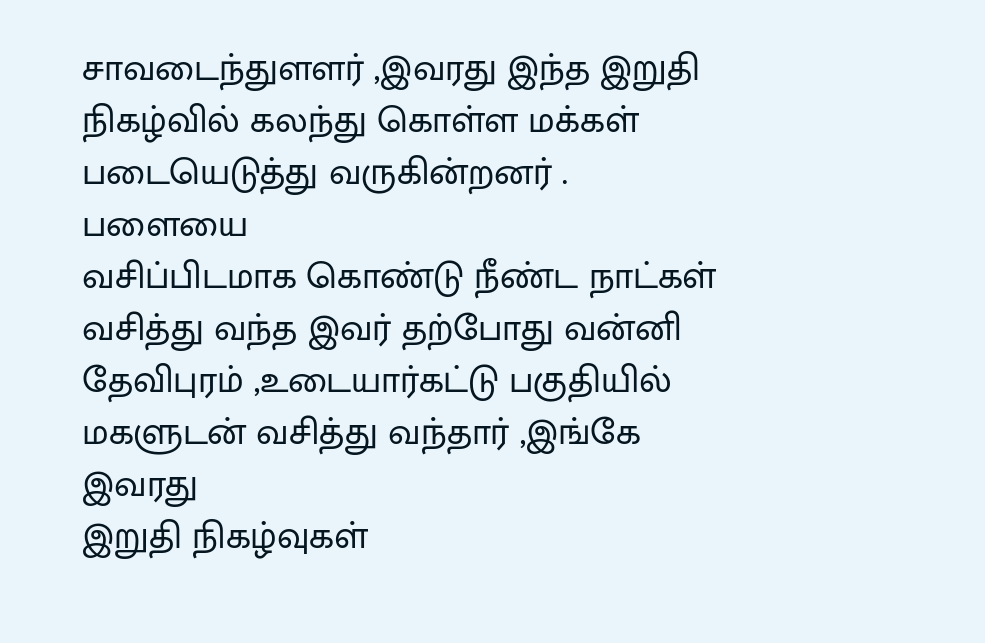சாவடைந்துளளர் ,இவரது இந்த இறுதி
நிகழ்வில் கலந்து கொள்ள மக்கள் படையெடுத்து வருகின்றனர் .
பளையை
வசிப்பிடமாக கொண்டு நீண்ட நாட்கள் வசித்து வந்த இவர் தற்போது வன்னி
தேவிபுரம் ,உடையார்கட்டு பகுதியில் மகளுடன் வசித்து வந்தார் ,இங்கே இவரது
இறுதி நிகழ்வுகள்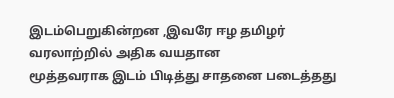இடம்பெறுகின்றன ,இவரே ஈழ தமிழர் வரலாற்றில் அதிக வயதான
மூத்தவராக இடம் பிடித்து சாதனை படைத்தது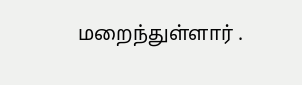மறைந்துள்ளார் .